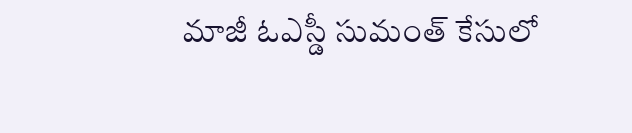మాజీ ఓఎస్డీ సుమంత్ కేసులో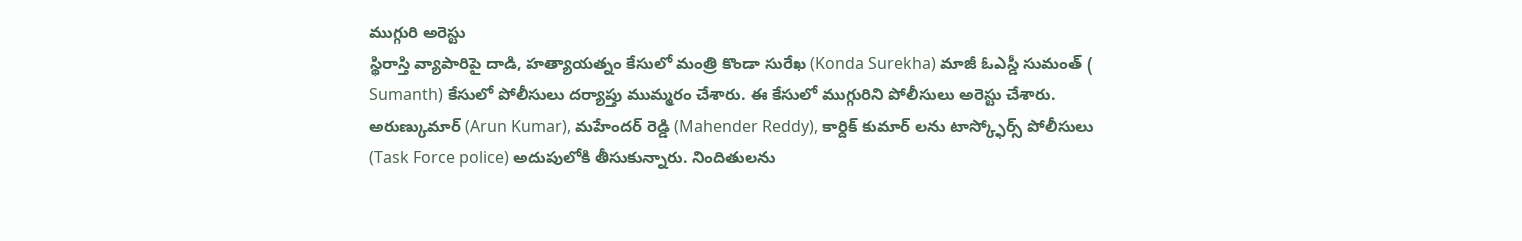ముగ్గురి అరెస్టు
స్థిరాస్తి వ్యాపారిపై దాడి, హత్యాయత్నం కేసులో మంత్రి కొండా సురేఖ (Konda Surekha) మాజీ ఓఎస్డీ సుమంత్ ( Sumanth) కేసులో పోలీసులు దర్యాప్తు ముమ్మరం చేశారు. ఈ కేసులో ముగ్గురిని పోలీసులు అరెస్టు చేశారు. అరుణ్కుమార్ (Arun Kumar), మహేందర్ రెడ్డి (Mahender Reddy), కార్దిక్ కుమార్ లను టాస్క్ఫోర్స్ పోలీసులు (Task Force police) అదుపులోకి తీసుకున్నారు. నిందితులను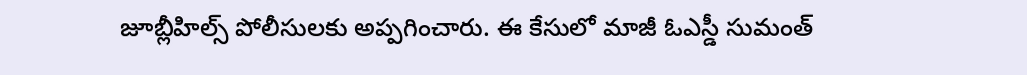జూబ్లీహిల్స్ పోలీసులకు అప్పగించారు. ఈ కేసులో మాజీ ఓఎస్డీ సుమంత్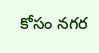కోసం నగర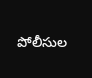పోలీసుల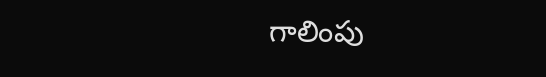గాలింపు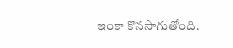ఇంకా కొనసాగుతోంది.